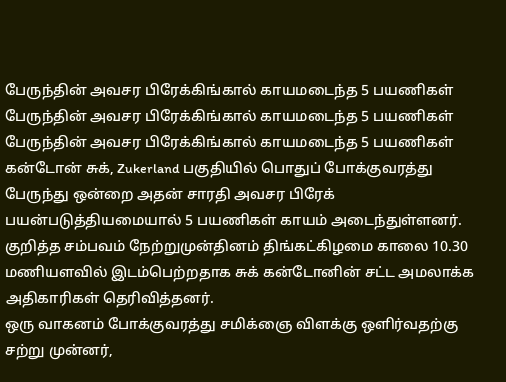பேருந்தின் அவசர பிரேக்கிங்கால் காயமடைந்த 5 பயணிகள்
பேருந்தின் அவசர பிரேக்கிங்கால் காயமடைந்த 5 பயணிகள்
பேருந்தின் அவசர பிரேக்கிங்கால் காயமடைந்த 5 பயணிகள் கன்டோன் சுக், Zukerland பகுதியில் பொதுப் போக்குவரத்து பேருந்து ஒன்றை அதன் சாரதி அவசர பிரேக் பயன்படுத்தியமையால் 5 பயணிகள் காயம் அடைந்துள்ளனர்.
குறித்த சம்பவம் நேற்றுமுன்தினம் திங்கட்கிழமை காலை 10.30 மணியளவில் இடம்பெற்றதாக சுக் கன்டோனின் சட்ட அமலாக்க அதிகாரிகள் தெரிவித்தனர்.
ஒரு வாகனம் போக்குவரத்து சமிக்ஞை விளக்கு ஒளிர்வதற்கு சற்று முன்னர்,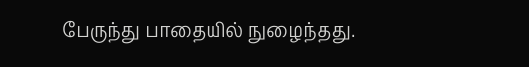பேருந்து பாதையில் நுழைந்தது.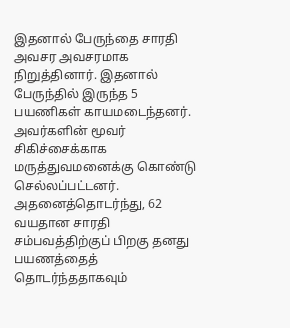இதனால் பேருந்தை சாரதி அவசர அவசரமாக நிறுத்தினார். இதனால் பேருந்தில் இருந்த 5 பயணிகள் காயமடைந்தனர்.
அவர்களின் மூவர் சிகிச்சைக்காக மருத்துவமனைக்கு கொண்டு செல்லப்பட்டனர்.
அதனைத்தொடர்ந்து, 62 வயதான சாரதி சம்பவத்திற்குப் பிறகு தனது பயணத்தைத் தொடர்ந்ததாகவும்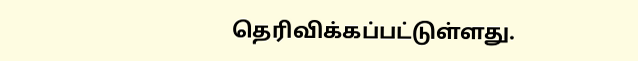தெரிவிக்கப்பட்டுள்ளது.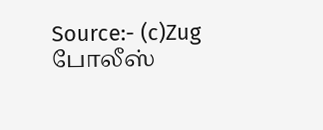Source:- (c)Zug போலீஸ்